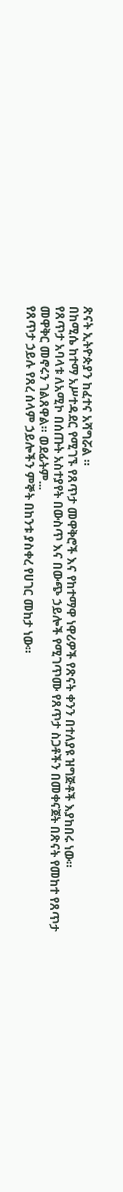ጽናት ኢትዮጵያን ከፈተና አሻግሯል ።
በከሚሴ ከተማ አሥተዳደር የሚገኙ የጸጥታ መዋቅሮች እና የከተማዋ ነዋሪዎች የጽናት ቀንን በተለያዩ ዝግጅቶች እያከበሩ ነው።
የጸጥታ አባላቱ ለአሚኮ በሰጡት አስተያየት በውስጥ እና በውጭ ኃይሎች የሚገጥሙ የጸጥታ ስጋቶችን በመቀናጀት በጽናት የመከተ የጸጥታ መዋቅር መኖሩን ገልጸዋል። ወደፊትም...
የጸጥታ ኃይሉ የጸረ ሰላም ኃይሎችን ምኞት በከንቱ ያስቀረ የሀገር መከታ ነው።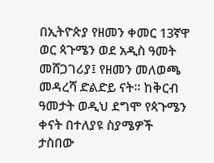በኢትዮጵያ የዘመን ቀመር 13ኛዋ ወር ጳጉሜን ወደ አዲስ ዓመት መሸጋገሪያ፤ የዘመን መለወጫ መዳረሻ ድልድይ ናት። ከቅርብ ዓመታት ወዲህ ደግሞ የጳጉሜን ቀናት በተለያዩ ስያሜዎች ታስበው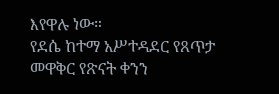እየዋሉ ነው።
የደሴ ከተማ አሥተዳደር የጸጥታ መዋቅር የጽናት ቀንን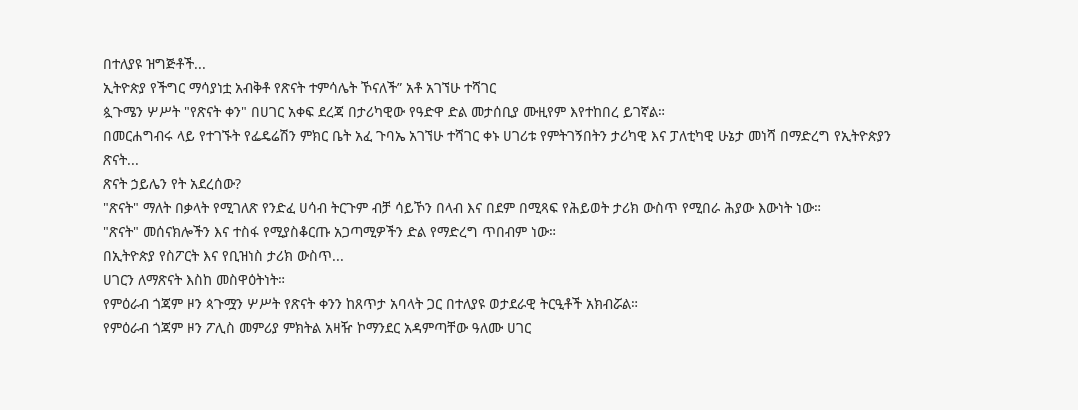በተለያዩ ዝግጅቶች...
ኢትዮጵያ የችግር ማሳያነቷ አብቅቶ የጽናት ተምሳሌት ኾናለች” አቶ አገኘሁ ተሻገር
ጷጉሜን ሦሥት "የጽናት ቀን" በሀገር አቀፍ ደረጃ በታሪካዊው የዓድዋ ድል መታሰቢያ ሙዚየም እየተከበረ ይገኛል።
በመርሐግብሩ ላይ የተገኙት የፌዴሬሽን ምክር ቤት አፈ ጉባኤ አገኘሁ ተሻገር ቀኑ ሀገሪቱ የምትገኝበትን ታሪካዊ እና ፓለቲካዊ ሁኔታ መነሻ በማድረግ የኢትዮጵያን ጽናት...
ጽናት ኃይሌን የት አደረሰው?
"ጽናት" ማለት በቃላት የሚገለጽ የንድፈ ሀሳብ ትርጉም ብቻ ሳይኾን በላብ እና በደም በሚጻፍ የሕይወት ታሪክ ውስጥ የሚበራ ሕያው እውነት ነው።
"ጽናት" መሰናክሎችን እና ተስፋ የሚያስቆርጡ አጋጣሚዎችን ድል የማድረግ ጥበብም ነው።
በኢትዮጵያ የስፖርት እና የቢዝነስ ታሪክ ውስጥ...
ሀገርን ለማጽናት እስከ መስዋዕትነት።
የምዕራብ ጎጃም ዞን ጳጉሟን ሦሥት የጽናት ቀንን ከጸጥታ አባላት ጋር በተለያዩ ወታደራዊ ትርዒቶች አክብሯል።
የምዕራብ ጎጃም ዞን ፖሊስ መምሪያ ምክትል አዛዥ ኮማንደር አዳምጣቸው ዓለሙ ሀገር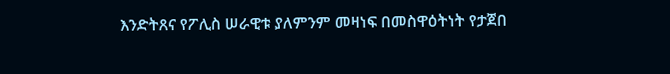እንድትጸና የፖሊስ ሠራዊቱ ያለምንም መዛነፍ በመስዋዕትነት የታጀበ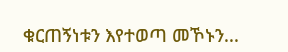ቁርጠኝነቱን እየተወጣ መኾኑን...